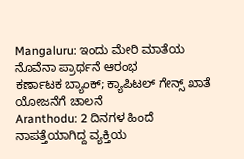Mangaluru: ಇಂದು ಮೇರಿ ಮಾತೆಯ ನೊವೆನಾ ಪ್ರಾರ್ಥನೆ ಆರಂಭ
ಕರ್ಣಾಟಕ ಬ್ಯಾಂಕ್; ಕ್ಯಾಪಿಟಲ್ ಗೇನ್ಸ್ ಖಾತೆ ಯೋಜನೆಗೆ ಚಾಲನೆ
Aranthodu: 2 ದಿನಗಳ ಹಿಂದೆ ನಾಪತ್ತೆಯಾಗಿದ್ದ ವ್ಯಕ್ತಿಯ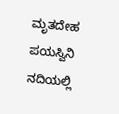ಮೃತದೇಹ ಪಯಸ್ವಿನಿ ನದಿಯಲ್ಲಿ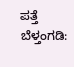ಪತ್ತೆ
ಬೆಳ್ತಂಗಡಿ: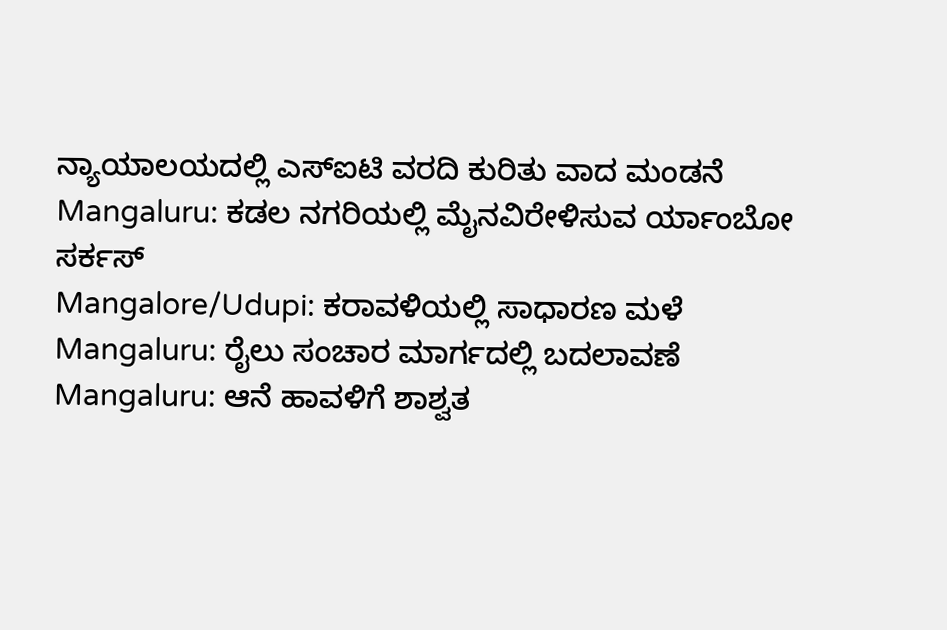ನ್ಯಾಯಾಲಯದಲ್ಲಿ ಎಸ್ಐಟಿ ವರದಿ ಕುರಿತು ವಾದ ಮಂಡನೆ
Mangaluru: ಕಡಲ ನಗರಿಯಲ್ಲಿ ಮೈನವಿರೇಳಿಸುವ ರ್ಯಾಂಬೋ ಸರ್ಕಸ್
Mangalore/Udupi: ಕರಾವಳಿಯಲ್ಲಿ ಸಾಧಾರಣ ಮಳೆ
Mangaluru: ರೈಲು ಸಂಚಾರ ಮಾರ್ಗದಲ್ಲಿ ಬದಲಾವಣೆ
Mangaluru: ಆನೆ ಹಾವಳಿಗೆ ಶಾಶ್ವತ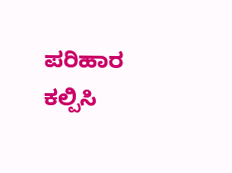ಪರಿಹಾರ ಕಲ್ಪಿಸಿ